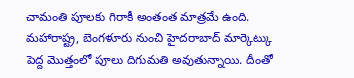చామంతి పూలకు గిరాకీ అంతంత మాత్రమే ఉంది. మహారాష్ట్ర, బెంగళూరు నుంచి హైదరాబాద్ మార్కెట్కు పెద్ద మొత్తంలో పూలు దిగుమతి అవుతున్నాయి. దీంతో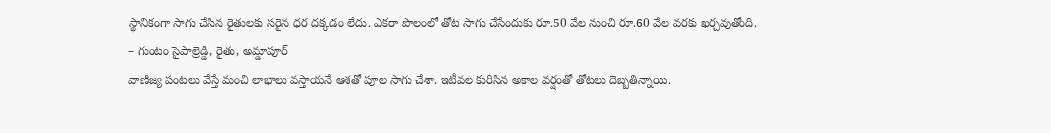స్థానికంగా సాగు చేసిన రైతులకు సరైన ధర దక్కడం లేదు. ఎకరా పొలంలో తోట సాగు చేసేందుకు రూ.50 వేల నుంచి రూ.60 వేల వరకు ఖర్చవుతోంది.
– గుంటం సైపాల్రెడ్డి, రైతు, అమ్డాపూర్
వాణిజ్య పంటలు వేస్తే మంచి లాభాలు వస్తాయనే ఆశతో పూల సాగు చేశా. ఇటీవల కురిసిన అకాల వర్షంతో తోటలు దెబ్బతిన్నాయి.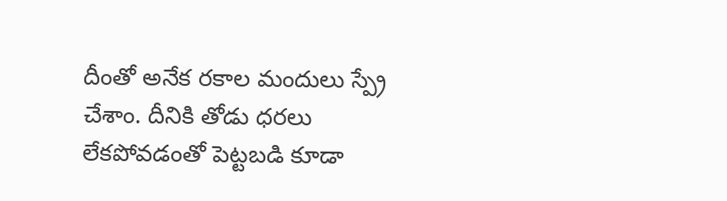దీంతో అనేక రకాల మందులు స్ప్రే చేశాం. దీనికి తోడు ధరలు లేకపోవడంతో పెట్టబడి కూడా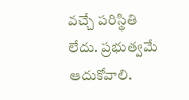వచ్చే పరిస్థితి లేదు. ప్రభుత్వమే ఆదుకోవాలి.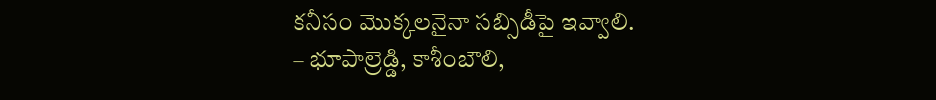కనీసం మొక్కలనైనా సబ్సిడీపై ఇవ్వాలి.
– భూపాల్రెడ్డి, కాశీంబౌలి,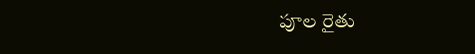పూల రైతు